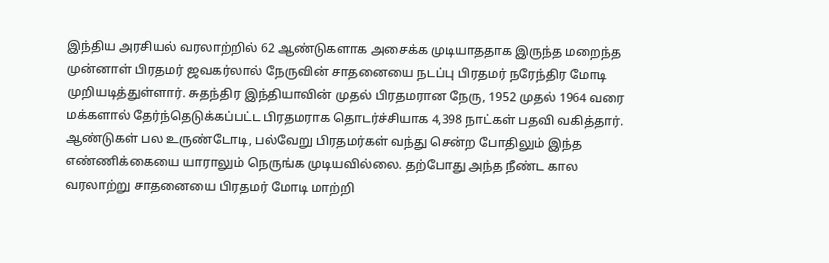இந்திய அரசியல் வரலாற்றில் 62 ஆண்டுகளாக அசைக்க முடியாததாக இருந்த மறைந்த முன்னாள் பிரதமர் ஜவகர்லால் நேருவின் சாதனையை நடப்பு பிரதமர் நரேந்திர மோடி முறியடித்துள்ளார். சுதந்திர இந்தியாவின் முதல் பிரதமரான நேரு, 1952 முதல் 1964 வரை மக்களால் தேர்ந்தெடுக்கப்பட்ட பிரதமராக தொடர்ச்சியாக 4,398 நாட்கள் பதவி வகித்தார். ஆண்டுகள் பல உருண்டோடி, பல்வேறு பிரதமர்கள் வந்து சென்ற போதிலும் இந்த எண்ணிக்கையை யாராலும் நெருங்க முடியவில்லை. தற்போது அந்த நீண்ட கால வரலாற்று சாதனையை பிரதமர் மோடி மாற்றி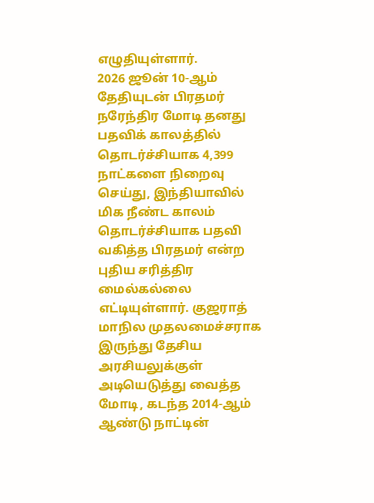எழுதியுள்ளார்.
2026 ஜூன் 10-ஆம் தேதியுடன் பிரதமர் நரேந்திர மோடி தனது பதவிக் காலத்தில் தொடர்ச்சியாக 4,399 நாட்களை நிறைவு செய்து, இந்தியாவில் மிக நீண்ட காலம் தொடர்ச்சியாக பதவி வகித்த பிரதமர் என்ற புதிய சரித்திர மைல்கல்லை எட்டியுள்ளார். குஜராத் மாநில முதலமைச்சராக இருந்து தேசிய அரசியலுக்குள் அடியெடுத்து வைத்த மோடி, கடந்த 2014-ஆம் ஆண்டு நாட்டின்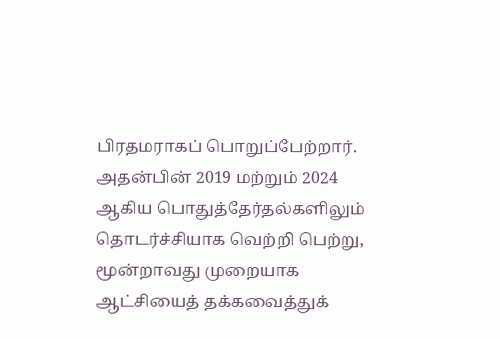பிரதமராகப் பொறுப்பேற்றார். அதன்பின் 2019 மற்றும் 2024 ஆகிய பொதுத்தேர்தல்களிலும் தொடர்ச்சியாக வெற்றி பெற்று, மூன்றாவது முறையாக ஆட்சியைத் தக்கவைத்துக்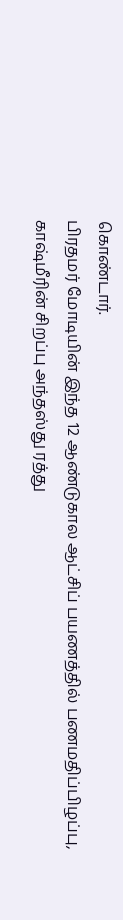கொண்டார்.
பிரதமர் மோடியின் இந்த 12 ஆண்டுகால ஆட்சிப் பயணத்தில் பணமதிப்பிழப்பு, காஷ்மீரின் சிறப்பு அந்தஸ்து ரத்து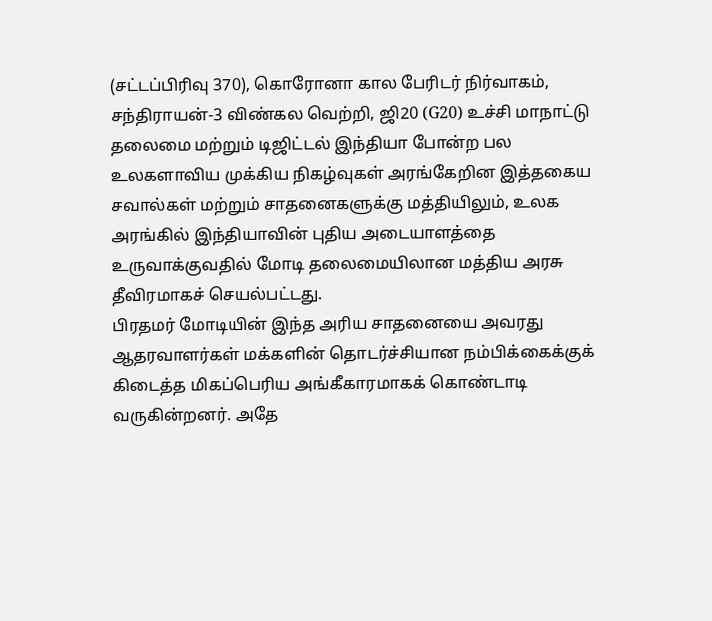(சட்டப்பிரிவு 370), கொரோனா கால பேரிடர் நிர்வாகம், சந்திராயன்-3 விண்கல வெற்றி, ஜி20 (G20) உச்சி மாநாட்டு தலைமை மற்றும் டிஜிட்டல் இந்தியா போன்ற பல உலகளாவிய முக்கிய நிகழ்வுகள் அரங்கேறின இத்தகைய சவால்கள் மற்றும் சாதனைகளுக்கு மத்தியிலும், உலக அரங்கில் இந்தியாவின் புதிய அடையாளத்தை உருவாக்குவதில் மோடி தலைமையிலான மத்திய அரசு தீவிரமாகச் செயல்பட்டது.
பிரதமர் மோடியின் இந்த அரிய சாதனையை அவரது ஆதரவாளர்கள் மக்களின் தொடர்ச்சியான நம்பிக்கைக்குக் கிடைத்த மிகப்பெரிய அங்கீகாரமாகக் கொண்டாடி வருகின்றனர். அதே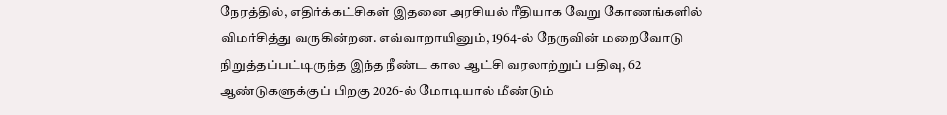நேரத்தில், எதிர்க்கட்சிகள் இதனை அரசியல் ரீதியாக வேறு கோணங்களில் விமர்சித்து வருகின்றன. எவ்வாறாயினும், 1964-ல் நேருவின் மறைவோடு நிறுத்தப்பட்டிருந்த இந்த நீண்ட கால ஆட்சி வரலாற்றுப் பதிவு, 62 ஆண்டுகளுக்குப் பிறகு 2026-ல் மோடியால் மீண்டும்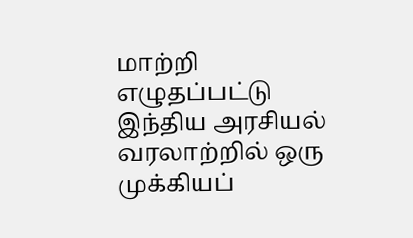மாற்றி எழுதப்பட்டு இந்திய அரசியல் வரலாற்றில் ஒரு முக்கியப்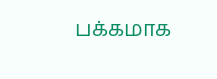பக்கமாக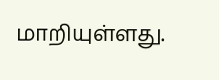மாறியுள்ளது.